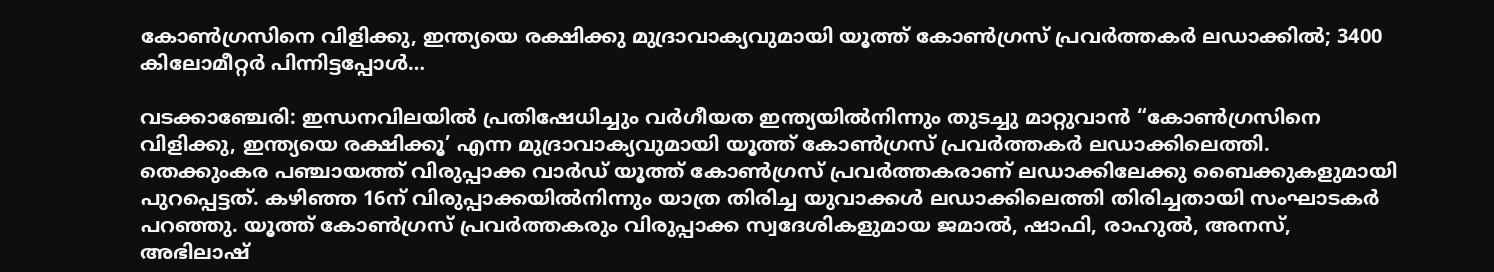കോണ്‍ഗ്രസിനെ വിളിക്കു, ഇന്ത്യയെ രക്ഷിക്കു മുദ്രാവാക്യവുമായി യൂത്ത് കോണ്‍ഗ്രസ് പ്രവർത്തകർ ലഡാക്കിൽ; 3400 കിലോമീറ്റർ പിന്നിട്ടപ്പോള്‍…

വടക്കാഞ്ചേരി: ഇന്ധനവിലയിൽ പ്രതിഷേധിച്ചും വർഗീയത ഇന്ത്യയിൽനിന്നും തുടച്ചു മാറ്റുവാൻ “കോണ്‍ഗ്രസിനെ വിളിക്കു, ഇന്ത്യയെ രക്ഷിക്കൂ’ എന്ന മുദ്രാവാക്യവുമായി യൂത്ത് കോണ്‍ഗ്രസ് പ്രവർത്തകർ ലഡാക്കിലെത്തി. തെക്കുംകര പഞ്ചായത്ത് വിരുപ്പാക്ക വാർഡ് യൂത്ത് കോണ്‍ഗ്രസ് പ്രവർത്തകരാണ് ലഡാക്കിലേക്കു ബൈക്കുകളുമായി പുറപ്പെട്ടത്. കഴിഞ്ഞ 16ന് വിരുപ്പാക്കയിൽനിന്നും യാത്ര തിരിച്ച യുവാക്കൾ ലഡാക്കിലെത്തി തിരിച്ചതായി സംഘാടകർ പറഞ്ഞു. യൂത്ത് കോണ്‍ഗ്രസ് പ്രവർത്തകരും വിരുപ്പാക്ക സ്വദേശികളുമായ ജമാൽ, ഷാഫി, രാഹുൽ, അനസ്, അഭിലാഷ്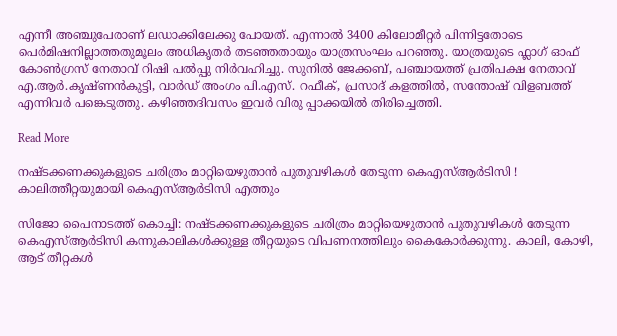എന്നീ അഞ്ചുപേരാണ് ലഡാക്കിലേക്കു പോയത്. എന്നാൽ 3400 കിലോമീറ്റർ പിന്നിട്ടതോടെ പെർമിഷനില്ലാത്തതുമൂലം അധികൃതർ തടഞ്ഞതായും യാത്രസംഘം പറഞ്ഞു. യാത്രയുടെ ഫ്ലാഗ് ഓഫ് കോണ്‍ഗ്രസ് നേതാവ് റിഷി പൽപ്പു നിർവഹിച്ചു. സുനിൽ ജേക്കബ്, പഞ്ചായത്ത് പ്രതിപക്ഷ നേതാവ് എ.ആർ.കൃഷ്ണൻകുട്ടി, വാർഡ് അംഗം പി.എസ്. റഫീക്, പ്രസാദ് കളത്തിൽ, സന്തോഷ് വിളബത്ത് എന്നിവർ പങ്കെടുത്തു. കഴിഞ്ഞദിവസം ഇവർ വിരു പ്പാക്കയിൽ തിരിച്ചെത്തി.

Read More

നഷ്ടക്കണക്കുകളുടെ ചരിത്രം മാറ്റിയെഴുതാന്‍ പുതുവഴികള്‍ തേടുന്ന കെഎസ്ആര്‍ടിസി ! കാലിത്തീറ്റയുമായി കെഎസ്ആര്‍ടിസി എത്തും

സിജോ പൈനാടത്ത് കൊച്ചി: നഷ്ടക്കണക്കുകളുടെ ചരിത്രം മാറ്റിയെഴുതാന്‍ പുതുവഴികള്‍ തേടുന്ന കെഎസ്ആര്‍ടിസി കന്നുകാലികള്‍ക്കുള്ള തീറ്റയുടെ വിപണനത്തിലും കൈകോര്‍ക്കുന്നു. കാലി, കോഴി, ആട് തീറ്റകള്‍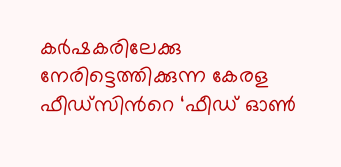കര്‍ഷകരിലേക്കു നേരിട്ടെത്തിക്കുന്ന കേരള ഫീഡ്‌സിന്‍റെ ‘ഫീഡ് ഓണ്‍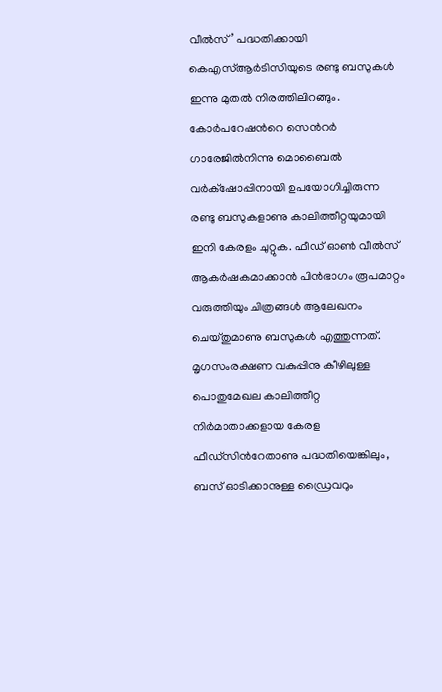വീല്‍സ്’ പദ്ധതിക്കായി കെഎസ്ആര്‍ടിസിയുടെ രണ്ടു ബസുകള്‍ ഇന്നു മുതല്‍ നിരത്തിലിറങ്ങും. കോര്‍പറേഷന്‍റെ സെന്‍റര്‍ ഗാരേജില്‍നിന്നു മൊബൈല്‍ വര്‍ക്‌ഷോപ്പിനായി ഉപയോഗിച്ചിരുന്ന രണ്ടു ബസുകളാണു കാലിത്തീറ്റയുമായി ഇനി കേരളം ചുറ്റുക. ഫീഡ് ഓണ്‍ വീല്‍സ് ആകര്‍ഷകമാക്കാന്‍ പിന്‍ഭാഗം രൂപമാറ്റം വരുത്തിയും ചിത്രങ്ങള്‍ ആലേഖനം ചെയ്തുമാണു ബസുകള്‍ എത്തുന്നത്. മൃഗസംരക്ഷണ വകുപ്പിനു കീഴിലുള്ള പൊതുമേഖല കാലിത്തീറ്റ നിര്‍മാതാക്കളായ കേരള ഫീഡ്‌സിന്‍റേതാണു പദ്ധതിയെങ്കിലും, ബസ് ഓടിക്കാനുള്ള ഡ്രൈവറും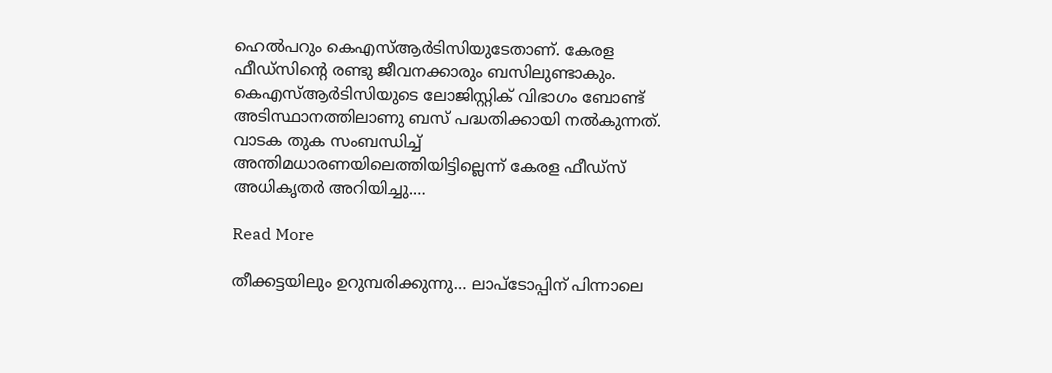ഹെല്‍പറും കെഎസ്ആര്‍ടിസിയുടേതാണ്. കേരള ഫീഡ്‌സിന്‍റെ രണ്ടു ജീവനക്കാരും ബസിലുണ്ടാകും. കെഎസ്ആര്‍ടിസിയുടെ ലോജിസ്റ്റിക് വിഭാഗം ബോണ്ട് അടിസ്ഥാനത്തിലാണു ബസ് പദ്ധതിക്കായി നല്‍കുന്നത്. വാടക തുക സംബന്ധിച്ച് അന്തിമധാരണയിലെത്തിയിട്ടില്ലെന്ന് കേരള ഫീഡ്‌സ് അധികൃതര്‍ അറിയിച്ചു.…

Read More

തീക്കട്ടയിലും ഉറുമ്പരിക്കുന്നു… ലാപ്‌ടോപ്പിന് പിന്നാലെ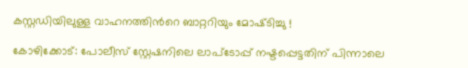കസ്റ്റഡിയിലുള്ള വാഹനത്തിന്‍റെ ബാറ്ററിയും മോഷ്‌‌ടിച്ചു !

കോഴിക്കോട്: പോലീസ് സ്റ്റേഷനിലെ ലാപ്ടോപ്പ് നഷ്ടപ്പെട്ടതിന് പിന്നാലെ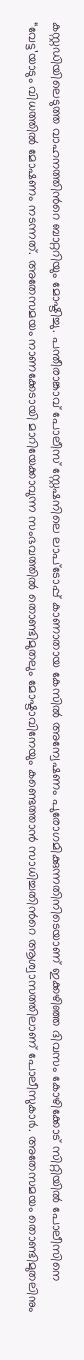കസ്റ്റഡിയിലെടുത്ത വാഹനത്തിന്‍റെ ബാറ്ററിയും മോഷ്ടിച്ചു. പന്തീരാങ്കാവ് പോലീസ് സ്റ്റേഷനിലെ ലാപ്ടോപ്പ് കാണാതായ കേസില്‍ അന്വേഷണം പുരോഗമിക്കുന്നതിനിടെയാണ് ഇക്കഴിഞ്ഞ ദിവസം കോഴിക്കോട് സിറ്റിയില്‍ പോലീസിനെ “വേട്ട’യാടും വിധത്തില്‍ മോഷണം നടന്നത്. അതേസമയം നാണക്കേടായി മാറിയേക്കാവുന്ന സംഭവത്തില്‍ തൊണ്ടിമുതലും മോഷ്ടാവിനേയും കണ്ടെത്താന്‍ സാധിച്ചതിന്‍റെ ആശ്വാസത്തിലാണ് പോലീസുകാര്‍. അതേസമയം തൊണ്ടിമുതലിനും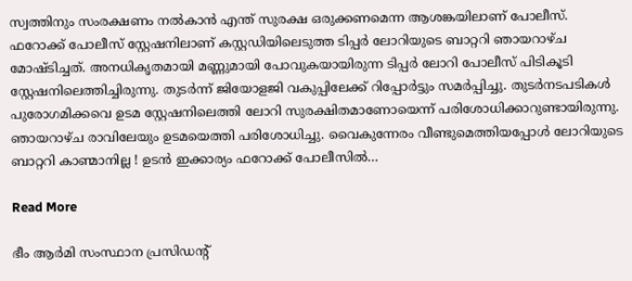സ്വത്തിനും സംരക്ഷണം നല്‍കാന്‍ എന്ത് സുരക്ഷ ഒരുക്കണമെന്ന ആശങ്കയിലാണ് പോലീസ്. ഫറോക്ക് പോലീസ് സ്റ്റേഷനിലാണ് കസ്റ്റഡിയിലെടുത്ത ടിപ്പര്‍ ലോറിയുടെ ബാറ്ററി ഞായറാഴ്ച മോഷ്ടിച്ചത്. അനധികൃതമായി മണ്ണുമായി പോവുകയായിരുന്ന ടിപ്പര്‍ ലോറി പോലീസ് പിടികൂടി സ്റ്റേഷനിലെത്തിച്ചിരുന്നു. തുടര്‍ന്ന് ജിയോളജി വകുപ്പിലേക്ക് റിപ്പോര്‍ട്ടും സമര്‍പ്പിച്ചു. തുടര്‍നടപടികള്‍ പുരോഗമിക്കവെ ഉടമ സ്റ്റേഷനിലെത്തി ലോറി സുരക്ഷിതമാണോയെന്ന് പരിശോധിക്കാറുണ്ടായിരുന്നു. ഞായറാഴ്ച രാവിലേയും ഉടമയെത്തി പരിശോധിച്ചു. വൈകുന്നേരം വീണ്ടുമെത്തിയപ്പോള്‍ ലോറിയുടെ ബാറ്ററി കാണ്മാനില്ല ! ഉടന്‍ ഇക്കാര്യം ഫറോക്ക് പോലീസില്‍…

Read More

ഭീം ആര്‍മി സംസ്ഥാന പ്രസിഡന്റ്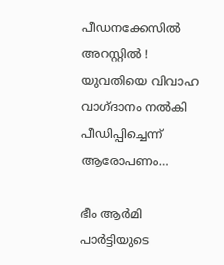പീഡനക്കേസില്‍ അറസ്റ്റില്‍ ! യുവതിയെ വിവാഹ വാഗ്ദാനം നല്‍കി പീഡിപ്പിച്ചെന്ന് ആരോപണം…

ഭീം ആര്‍മി പാര്‍ട്ടിയുടെ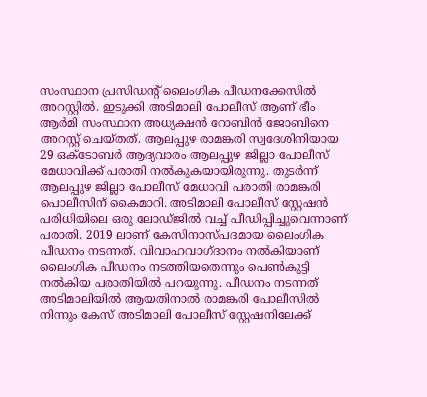സംസ്ഥാന പ്രസിഡന്റ് ലൈംഗിക പീഡനക്കേസില്‍ അറസ്റ്റില്‍. ഇടുക്കി അടിമാലി പോലീസ് ആണ് ഭീം ആര്‍മി സംസ്ഥാന അധ്യക്ഷന്‍ റോബിന്‍ ജോബിനെ അറസ്റ്റ് ചെയ്തത്. ആലപ്പുഴ രാമങ്കരി സ്വദേശിനിയായ 29 ഒക്ടോബര്‍ ആദ്യവാരം ആലപ്പുഴ ജില്ലാ പോലീസ് മേധാവിക്ക് പരാതി നല്‍കുകയായിരുന്നു. തുടര്‍ന്ന് ആലപ്പുഴ ജില്ലാ പോലീസ് മേധാവി പരാതി രാമങ്കരി പൊലീസിന് കൈമാറി. അടിമാലി പോലീസ് സ്റ്റേഷന്‍ പരിധിയിലെ ഒരു ലോഡ്ജില്‍ വച്ച് പീഡിപ്പിച്ചുവെന്നാണ് പരാതി. 2019 ലാണ് കേസിനാസ്പദമായ ലൈംഗിക പീഡനം നടന്നത്. വിവാഹവാഗ്ദാനം നല്‍കിയാണ് ലൈംഗിക പീഡനം നടത്തിയതെന്നും പെണ്‍കുട്ടി നല്‍കിയ പരാതിയില്‍ പറയുന്നു. പീഡനം നടന്നത് അടിമാലിയില്‍ ആയതിനാല്‍ രാമങ്കരി പോലീസില്‍ നിന്നും കേസ് അടിമാലി പോലീസ് സ്റ്റേഷനിലേക്ക്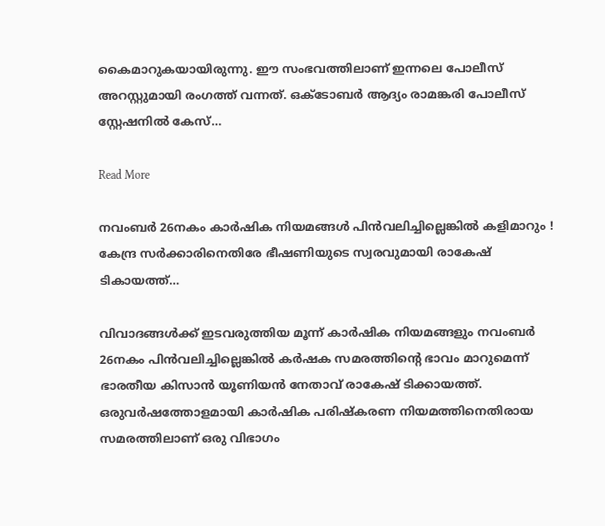കൈമാറുകയായിരുന്നു. ഈ സംഭവത്തിലാണ് ഇന്നലെ പോലീസ് അറസ്റ്റുമായി രംഗത്ത് വന്നത്. ഒക്ടോബര്‍ ആദ്യം രാമങ്കരി പോലീസ് സ്റ്റേഷനില്‍ കേസ്…

Read More

നവംബര്‍ 26നകം കാര്‍ഷിക നിയമങ്ങള്‍ പിന്‍വലിച്ചില്ലെങ്കില്‍ കളിമാറും ! കേന്ദ്ര സര്‍ക്കാരിനെതിരേ ഭീഷണിയുടെ സ്വരവുമായി രാകേഷ് ടികായത്ത്…

വിവാദങ്ങള്‍ക്ക് ഇടവരുത്തിയ മൂന്ന് കാര്‍ഷിക നിയമങ്ങളും നവംബര്‍ 26നകം പിന്‍വലിച്ചില്ലെങ്കില്‍ കര്‍ഷക സമരത്തിന്റെ ഭാവം മാറുമെന്ന് ഭാരതീയ കിസാന്‍ യൂണിയന്‍ നേതാവ് രാകേഷ് ടിക്കായത്ത്. ഒരുവര്‍ഷത്തോളമായി കാര്‍ഷിക പരിഷ്‌കരണ നിയമത്തിനെതിരായ സമരത്തിലാണ് ഒരു വിഭാഗം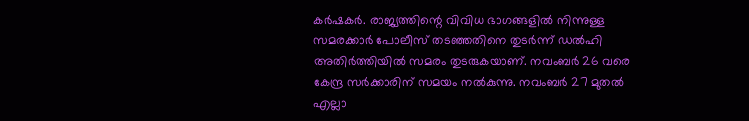കര്‍ഷകര്‍. രാജ്യത്തിന്റെ വിവിധ ഭാഗങ്ങളില്‍ നിന്നുള്ള സമരക്കാര്‍ പോലീസ് തടഞ്ഞതിനെ തുടര്‍ന്ന് ഡല്‍ഹി അതിര്‍ത്തിയില്‍ സമരം തുടരുകയാണ്. നവംബര്‍ 26 വരെ കേന്ദ്ര സര്‍ക്കാരിന് സമയം നല്‍കുന്നു. നവംബര്‍ 27 മുതല്‍ എല്ലാ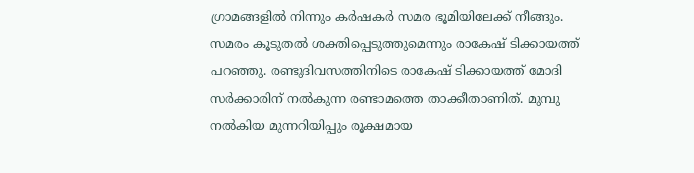ഗ്രാമങ്ങളില്‍ നിന്നും കര്‍ഷകര്‍ സമര ഭൂമിയിലേക്ക് നീങ്ങും. സമരം കൂടുതല്‍ ശക്തിപ്പെടുത്തുമെന്നും രാകേഷ് ടിക്കായത്ത് പറഞ്ഞു. രണ്ടുദിവസത്തിനിടെ രാകേഷ് ടിക്കായത്ത് മോദി സര്‍ക്കാരിന് നല്‍കുന്ന രണ്ടാമത്തെ താക്കീതാണിത്. മുമ്പു നല്‍കിയ മുന്നറിയിപ്പും രൂക്ഷമായ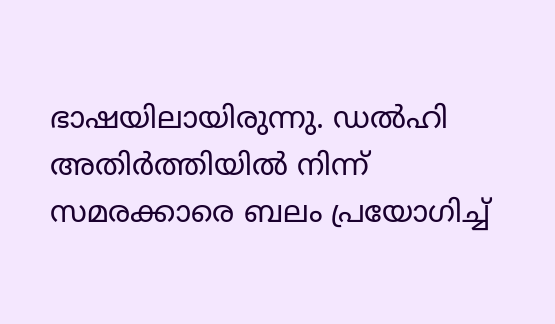ഭാഷയിലായിരുന്നു. ഡല്‍ഹി അതിര്‍ത്തിയില്‍ നിന്ന് സമരക്കാരെ ബലം പ്രയോഗിച്ച്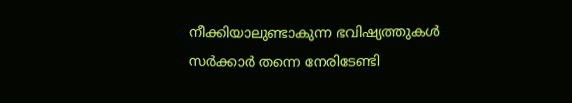നീക്കിയാലുണ്ടാകുന്ന ഭവിഷ്യത്തുകള്‍ സര്‍ക്കാര്‍ തന്നെ നേരിടേണ്ടി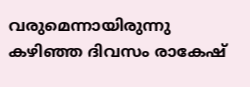വരുമെന്നായിരുന്നു കഴിഞ്ഞ ദിവസം രാകേഷ്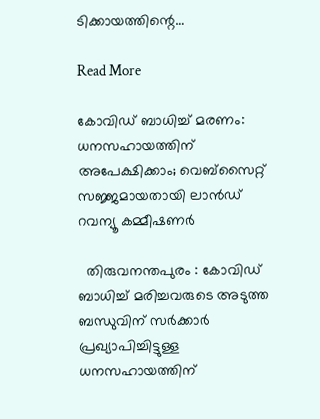ടിക്കായത്തിന്റെ…

Read More

കോവിഡ് ബാധിച്ച് മരണം: ധനസഹായത്തിന് അപേക്ഷിക്കാം; വെബ്സൈറ്റ് സജ്ജമായതായി ലാൻഡ് റവന്യൂ കമ്മീഷണർ

  തിരുവനന്തപുരം : കോവിഡ് ബാധിച്ച് മരിച്ചവരുടെ അടുത്ത ബന്ധുവിന് സർക്കാർ പ്രഖ്യാപിച്ചിട്ടുള്ള ധനസഹായത്തിന്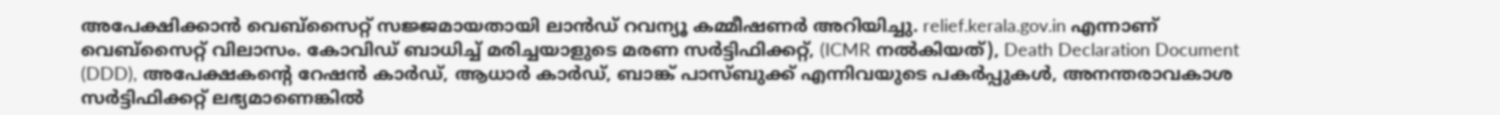അപേക്ഷിക്കാൻ വെബ്സൈറ്റ് സജ്ജമായതായി ലാൻഡ് റവന്യൂ കമ്മീഷണർ അറിയിച്ചു. relief.kerala.gov.in എന്നാണ് വെബ്സൈറ്റ് വിലാസം. കോവിഡ് ബാധിച്ച് മരിച്ചയാളുടെ മരണ സർട്ടിഫിക്കറ്റ്, (ICMR നൽകിയത്), Death Declaration Document (DDD), അപേക്ഷകന്‍റെ റേഷൻ കാർഡ്, ആധാർ കാർഡ്, ബാങ്ക് പാസ്ബുക്ക് എന്നിവയുടെ പകർപ്പുകൾ, അനന്തരാവകാശ സർട്ടിഫിക്കറ്റ് ലഭ്യമാണെങ്കിൽ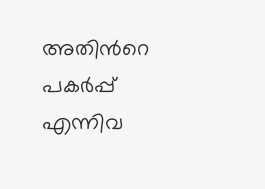അതിന്‍റെ പകർപ്പ് എന്നിവ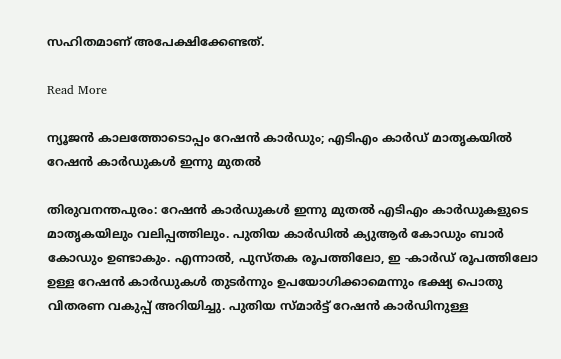സഹിതമാണ് അപേക്ഷിക്കേണ്ടത്.

Read More

ന്യൂജൻ കാലത്തോടൊപ്പം റേഷൻ കാർഡും; എടിഎം കാർഡ് മാതൃകയിൽ റേഷൻ കാർഡുകൾ ഇന്നു മുതൽ

തിരുവനന്തപുരം: റേഷൻ കാർഡുകൾ ഇന്നു മുതൽ എടിഎം കാർഡുകളുടെ മാതൃകയിലും വലിപ്പത്തിലും. പുതിയ കാർഡിൽ ക്യുആർ കോഡും ബാർ കോഡും ഉണ്ടാകും. എന്നാൽ, പുസ്തക രൂപത്തിലോ, ഇ -കാർഡ് രൂപത്തിലോ ഉള്ള റേഷൻ കാർഡുകൾ തുടർന്നും ഉപയോഗിക്കാമെന്നും ഭക്ഷ്യ പൊതു വിതരണ വകുപ്പ് അറിയിച്ചു. പുതിയ സ്മാർട്ട് റേഷൻ കാർഡിനുള്ള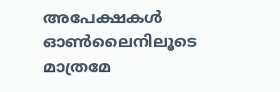അപേക്ഷകൾ ഓൺലൈനിലൂടെ മാത്രമേ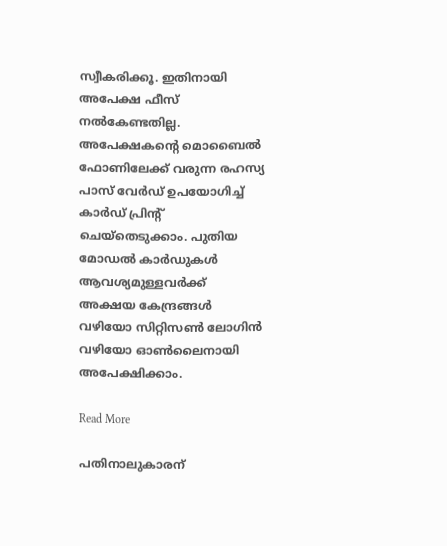സ്വീകരിക്കൂ. ഇതിനായി അപേക്ഷ ഫീസ് നൽകേണ്ടതില്ല. അപേക്ഷകന്‍റെ മൊബൈൽ ഫോണിലേക്ക് വരുന്ന രഹസ്യ പാസ് വേർഡ് ഉപയോഗിച്ച് കാർഡ് പ്രിന്‍റ് ചെയ്തെടുക്കാം. പുതിയ മോഡൽ കാർഡുകൾ ആവശ്യമുള്ളവർക്ക് അക്ഷയ കേന്ദ്രങ്ങൾ വഴിയോ സിറ്റിസൺ ലോഗിൻ വഴിയോ ഓൺലൈനായി അപേക്ഷിക്കാം.

Read More

പതിനാലുകാരന്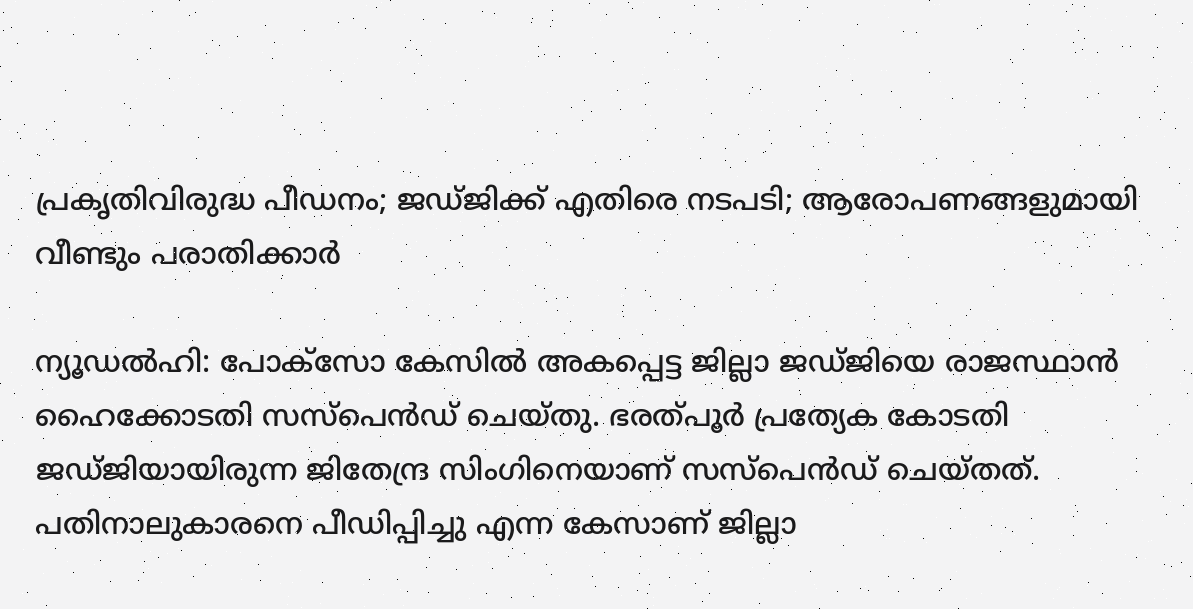പ്രകൃതിവിരുദ്ധ പീഡനം; ജഡ്ജിക്ക് എതിരെ നടപടി; ആരോപണങ്ങളുമായി വീണ്ടും പരാതിക്കാർ

ന്യൂഡല്‍ഹി: പോക്‌സോ കേസില്‍ അകപ്പെട്ട ജില്ലാ ജഡ്ജിയെ രാജസ്ഥാന്‍ ഹൈക്കോടതി സസ്‌പെന്‍ഡ് ചെയ്തു. ഭരത്പൂര്‍ പ്രത്യേക കോടതി ജഡ്ജിയായിരുന്ന ജിതേന്ദ്ര സിംഗിനെയാണ് സസ്‌പെന്‍ഡ് ചെയ്തത്. പതിനാലുകാരനെ പീഡിപ്പിച്ചു എന്ന കേസാണ് ജില്ലാ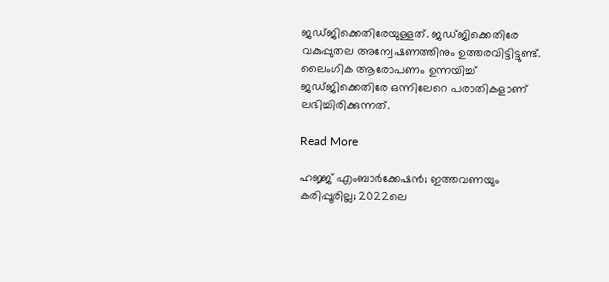ജഡ്ജിക്കെതിരേയുള്ളത്. ജഡ്ജിക്കെതിരേ വകുപ്പുതല അന്വേഷണത്തിനും ഉത്തരവിട്ടിട്ടുണ്ട്. ലൈംഗിക ആരോപണം ഉന്നയിച്ച് ജഡ്ജിക്കെതിരേ ഒന്നിലേറെ പരാതികളാണ് ലഭിച്ചിരിക്കുന്നത്.

Read More

ഹജ്ജ് എംബാർക്കേഷൻ; ഇത്തവണയും കരിപ്പൂരില്ല; 2022ലെ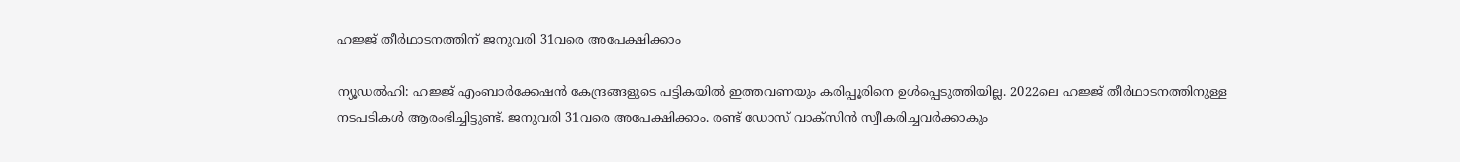ഹജ്ജ് തീർഥാടനത്തിന് ജനുവരി 31വരെ അപേക്ഷിക്കാം

ന്യൂഡൽഹി: ഹജ്ജ് എംബാർക്കേഷൻ കേന്ദ്രങ്ങളുടെ പട്ടികയിൽ ഇത്തവണയും കരിപ്പൂരിനെ ഉൾപ്പെടുത്തിയില്ല. 2022ലെ ഹജ്ജ് തീർഥാടനത്തിനുള്ള നടപടികൾ ആരംഭിച്ചിട്ടുണ്ട്. ജനുവരി 31വരെ അപേക്ഷിക്കാം. രണ്ട് ഡോസ് വാക്സിൻ സ്വീകരിച്ചവർക്കാകും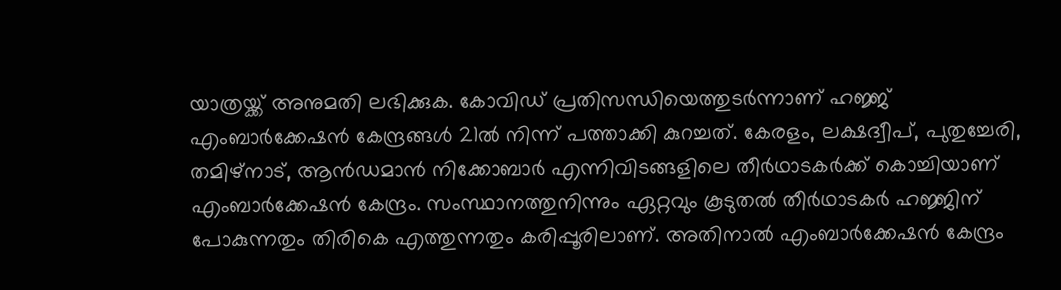യാത്രയ്ക്ക് അനുമതി ലഭിക്കുക. കോവിഡ് പ്രതിസന്ധിയെത്തുടർന്നാണ് ഹജ്ജ് എംബാർക്കേഷൻ കേന്ദ്രങ്ങൾ 21ൽ നിന്ന് പത്താക്കി കുറച്ചത്. കേരളം, ലക്ഷദ്വീപ്, പുതുച്ചേരി, തമിഴ്നാട്, ആൻഡമാൻ നിക്കോബാർ എന്നിവിടങ്ങളിലെ തീർഥാടകർക്ക് കൊച്ചിയാണ് എംബാർക്കേഷൻ കേന്ദ്രം. സംസ്ഥാനത്തുനിന്നും ഏറ്റവും കൂടുതൽ തീർഥാടകർ ഹജ്ജിന് പോകുന്നതും തിരികെ എത്തുന്നതും കരിപ്പൂരിലാണ്. അതിനാൽ എംബാർക്കേഷൻ കേന്ദ്രം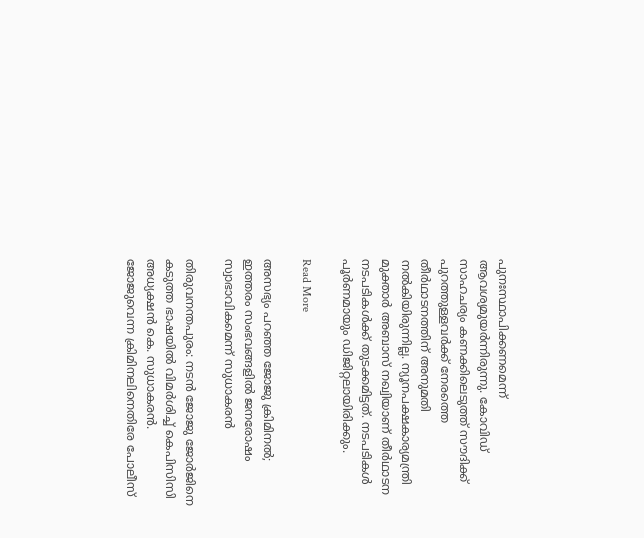പുനഃസ്ഥാപിക്കണമെന്ന് ആവശ്യമുയർന്നിരുന്നു. കോവിഡ് സാഹചര്യം കണക്കിലെടുത്ത് സൗദിക്ക് പുറത്തുള്ളവർക്ക് നേരത്തെ തീർഥാടനത്തിന് അനുമതി നൽകിയിരുന്നില്ല. ന്യൂനപക്ഷകാര്യമന്ത്രി മുക്താർ അബാസ് നഖ്വിയാണ് തീർഥാടന നടപടികൾക്ക് തുടക്കമിട്ടത്. നടപടികൾ പൂർണമായും ഡിജിറ്റലായിരിക്കും.

Read More

അസഭ്യം പറഞ്ഞ ജോജു ക്രിമിനൽ;  ഇത്തരം സംഭവങ്ങളില്‍ ജനരോഷം സ്വാഭാവികമെന്ന് സുധാകരന്‍

തിരുവനന്തപുരം: നടന്‍ ജോജു ജോര്‍ജിനെ കടുത്ത ഭാഷയില്‍ വിമര്‍ശിച്ച് കെപിസിസി അധ്യക്ഷന്‍ കെ. സുധാകരന്‍. ജോജുവെന്ന ക്രിമിനലിനെതിരേ പോലീസ്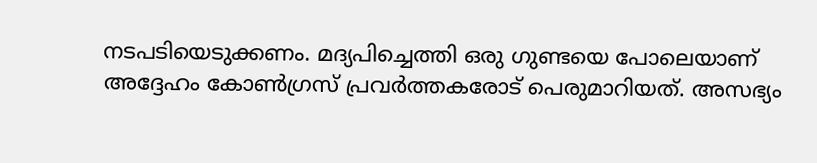നടപടിയെടുക്കണം. മദ്യപിച്ചെത്തി ഒരു ഗുണ്ടയെ പോലെയാണ് അദ്ദേഹം കോൺഗ്രസ് പ്രവർത്തകരോട് പെരുമാറിയത്. അസഭ്യം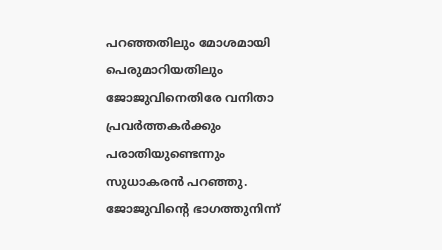പറഞ്ഞതിലും മോശമായി പെരുമാറിയതിലും ജോജുവിനെതിരേ വനിതാ പ്രവര്‍ത്തകര്‍ക്കും പരാതിയുണ്ടെന്നും സുധാകരന്‍ പറഞ്ഞു. ജോജുവിന്‍റെ ഭാഗത്തുനിന്ന്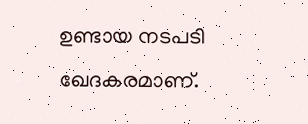ഉണ്ടായ നടപടി ഖേദകരമാണ്.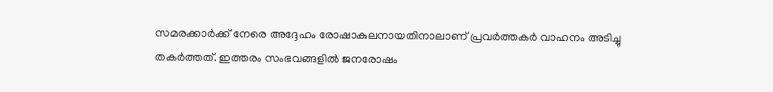സമരക്കാര്‍ക്ക് നേരെ അദ്ദേഹം രോഷാകുലനായതിനാലാണ് പ്രവര്‍ത്തകര്‍ വാഹനം അടിച്ചു തകര്‍ത്തത്. ഇത്തരം സംഭവങ്ങളില്‍ ജനരോഷം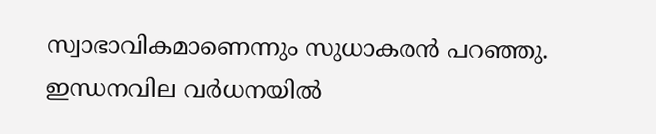സ്വാഭാവികമാണെന്നും സുധാകരന്‍ പറഞ്ഞു. ഇന്ധനവില വര്‍ധനയില്‍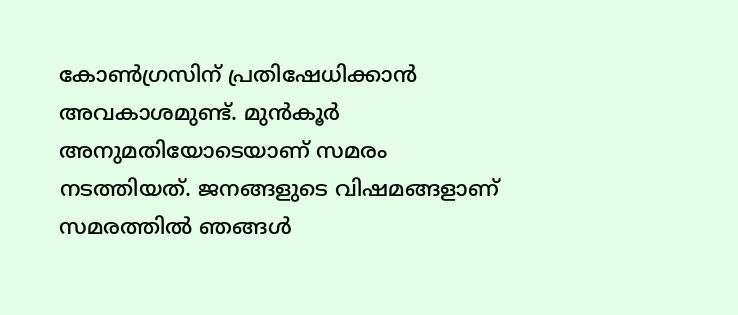കോണ്‍ഗ്രസിന് പ്രതിഷേധിക്കാന്‍ അവകാശമുണ്ട്. മുന്‍കൂര്‍ അനുമതിയോടെയാണ് സമരം നടത്തിയത്. ജനങ്ങളുടെ വിഷമങ്ങളാണ് സമരത്തില്‍ ഞങ്ങള്‍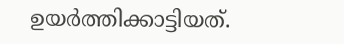ഉയര്‍ത്തിക്കാട്ടിയത്.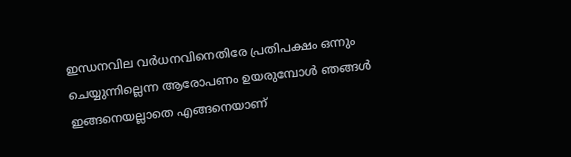ഇന്ധനവില വര്‍ധനവിനെതിരേ പ്രതിപക്ഷം ഒന്നും ചെയ്യുന്നില്ലെന്ന ആരോപണം ഉയരുമ്പോള്‍ ഞങ്ങള്‍ ഇങ്ങനെയല്ലാതെ എങ്ങനെയാണ്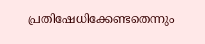പ്രതിഷേധിക്കേണ്ടതെന്നും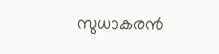സുധാകരന്‍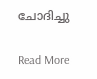ചോദിച്ചു

Read More